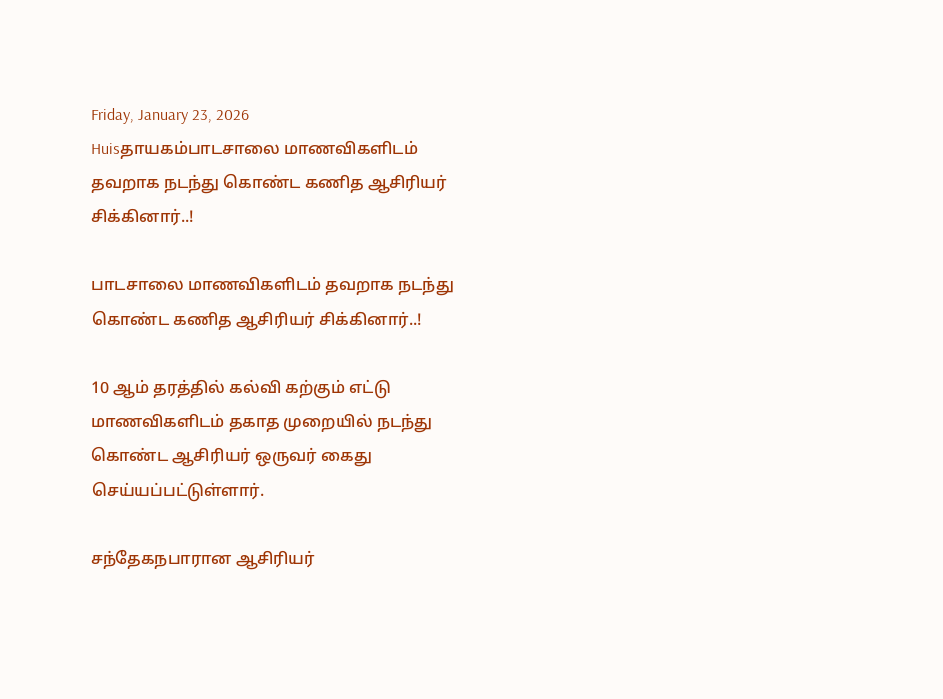Friday, January 23, 2026
Huisதாயகம்பாடசாலை மாணவிகளிடம் தவறாக நடந்து கொண்ட கணித ஆசிரியர் சிக்கினார்..!

பாடசாலை மாணவிகளிடம் தவறாக நடந்து கொண்ட கணித ஆசிரியர் சிக்கினார்..!

10 ஆம் தரத்தில் கல்வி கற்கும் எட்டு மாணவிகளிடம் தகாத முறையில் நடந்து கொண்ட ஆசிரியர் ஒருவர் கைது செய்யப்பட்டுள்ளார்.

சந்தேகநபாரான ஆசிரியர்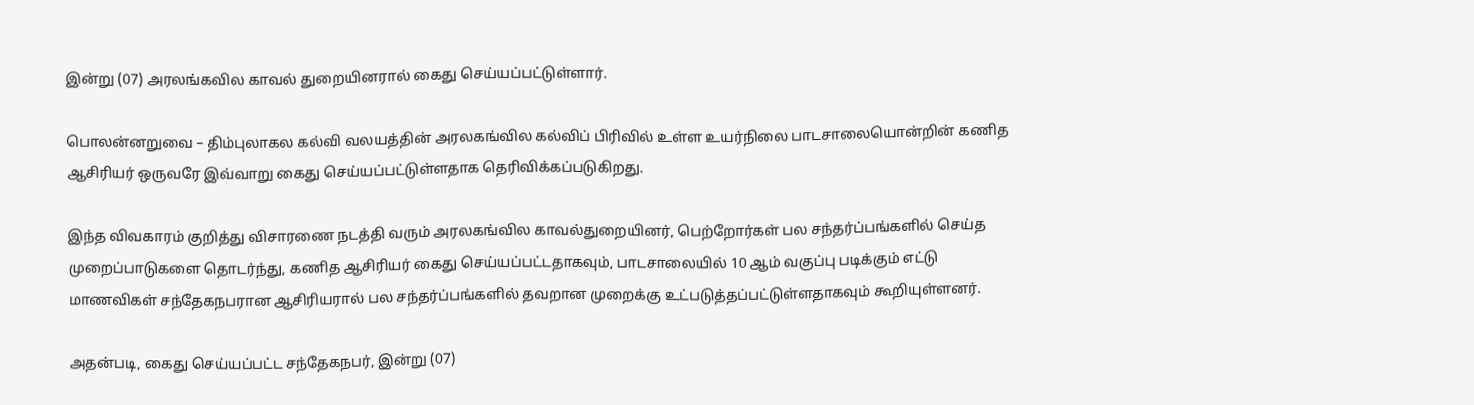இன்று (07) அரலங்கவில காவல் துறையினரால் கைது செய்யப்பட்டுள்ளார்.

பொலன்னறுவை – திம்புலாகல கல்வி வலயத்தின் அரலகங்வில கல்விப் பிரிவில் உள்ள உயர்நிலை பாடசாலையொன்றின் கணித ஆசிரியர் ஒருவரே இவ்வாறு கைது செய்யப்பட்டுள்ளதாக தெரிவிக்கப்படுகிறது.

இந்த விவகாரம் குறித்து விசாரணை நடத்தி வரும் அரலகங்வில காவல்துறையினர், பெற்றோர்கள் பல சந்தர்ப்பங்களில் செய்த முறைப்பாடுகளை தொடர்ந்து, கணித ஆசிரியர் கைது செய்யப்பட்டதாகவும், பாடசாலையில் 10 ஆம் வகுப்பு படிக்கும் எட்டு மாணவிகள் சந்தேகநபரான ஆசிரியரால் பல சந்தர்ப்பங்களில் தவறான முறைக்கு உட்படுத்தப்பட்டுள்ளதாகவும் கூறியுள்ளனர்.

அதன்படி, கைது செய்யப்பட்ட சந்தேகநபர், இன்று (07)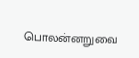பொலன்னறுவை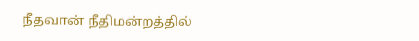நீதவான் நீதிமன்றத்தில்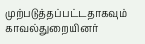முற்படுத்தப்பட்டதாகவும் காவல்துறையினர்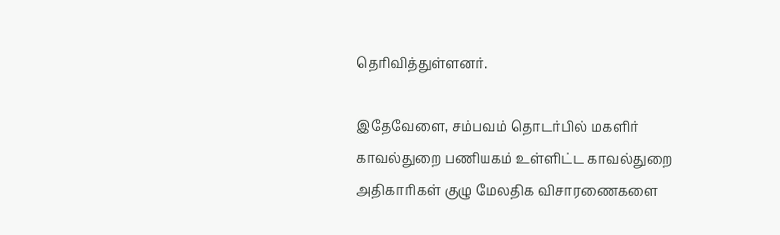தெரிவித்துள்ளனர்.

இதேவேளை, சம்பவம் தொடர்பில் மகளிர் காவல்துறை பணியகம் உள்ளிட்ட காவல்துறை அதிகாரிகள் குழு மேலதிக விசாரணைகளை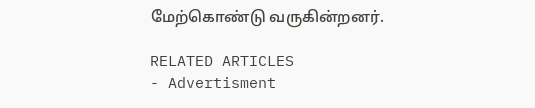மேற்கொண்டு வருகின்றனர்.

RELATED ARTICLES
- Advertisment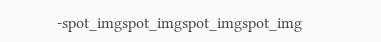-spot_imgspot_imgspot_imgspot_img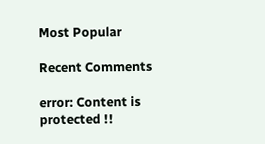Most Popular

Recent Comments

error: Content is protected !!